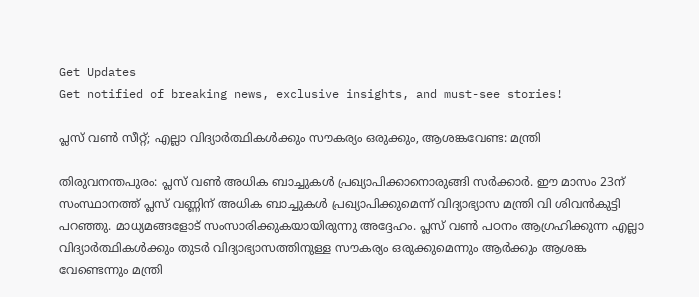Get Updates
Get notified of breaking news, exclusive insights, and must-see stories!

പ്ലസ് വണ്‍ സീറ്റ്; എല്ലാ വിദ്യാര്‍ത്ഥികള്‍ക്കും സൗകര്യം ഒരുക്കും, ആശങ്കവേണ്ട: മന്ത്രി

തിരുവനന്തപുരം: പ്ലസ് വണ്‍ അധിക ബാച്ചുകള്‍ പ്രഖ്യാപിക്കാനൊരുങ്ങി സര്‍ക്കാര്‍. ഈ മാസം 23ന് സംസ്ഥാനത്ത് പ്ലസ് വണ്ണിന് അധിക ബാച്ചുകള്‍ പ്രഖ്യാപിക്കുമെന്ന് വിദ്യാഭ്യാസ മന്ത്രി വി ശിവന്‍കുട്ടി പറഞ്ഞു. മാധ്യമങ്ങളോട് സംസാരിക്കുകയായിരുന്നു അദ്ദേഹം. പ്ലസ് വണ്‍ പഠനം ആഗ്രഹിക്കുന്ന എല്ലാ വിദ്യാര്‍ത്ഥികള്‍ക്കും തുടര്‍ വിദ്യാഭ്യാസത്തിനുള്ള സൗകര്യം ഒരുക്കുമെന്നും ആര്‍ക്കും ആശങ്ക വേണ്ടെന്നും മന്ത്രി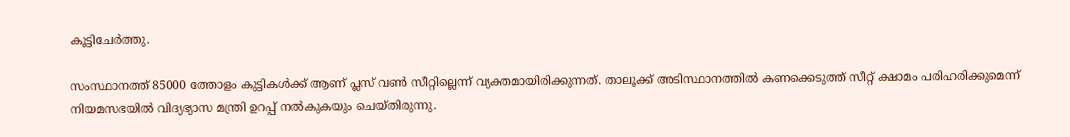കൂട്ടിചേര്‍ത്തു.

സംസ്ഥാനത്ത് 85000 ത്തോളം കുട്ടികള്‍ക്ക് ആണ് പ്ലസ് വണ്‍ സീറ്റില്ലെന്ന് വ്യക്തമായിരിക്കുന്നത്. താലൂക്ക് അടിസ്ഥാനത്തില്‍ കണക്കെടുത്ത് സീറ്റ് ക്ഷാമം പരിഹരിക്കുമെന്ന് നിയമസഭയില്‍ വിദ്യഭ്യാസ മന്ത്രി ഉറപ്പ് നല്‍കുകയും ചെയ്തിരുന്നു.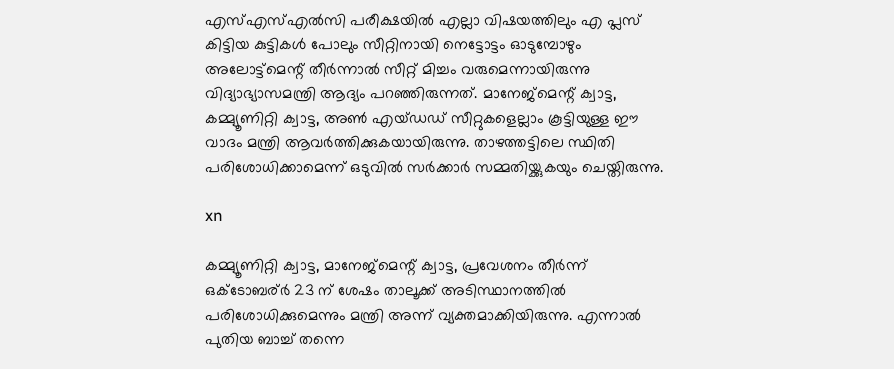എസ്എസ്എല്‍സി പരീക്ഷയില്‍ എല്ലാ വിഷയത്തിലും എ പ്ലസ് കിട്ടിയ കുട്ടികള്‍ പോലും സീറ്റിനായി നെട്ടോട്ടം ഓടുമ്പോഴും അലോട്ട്‌മെന്റ് തീര്‍ന്നാല്‍ സീറ്റ് മിച്ചം വരുമെന്നായിരുന്നു വിദ്യാഭ്യാസമന്ത്രി ആദ്യം പറഞ്ഞിരുന്നത്. മാനേജ്‌മെന്റ് ക്വാട്ട, കമ്മ്യൂണിറ്റി ക്വാട്ട, അണ്‍ എയ്ഡഡ് സീറ്റുകളെല്ലാം കൂട്ടിയുള്ള ഈ വാദം മന്ത്രി ആവര്‍ത്തിക്കുകയായിരുന്നു. താഴത്തട്ടിലെ സ്ഥിതി പരിശോധിക്കാമെന്ന് ഒടുവില്‍ സര്‍ക്കാര്‍ സമ്മതിയ്ക്കുകയും ചെയ്തിരുന്നു.

xn

കമ്മ്യൂണിറ്റി ക്വാട്ട, മാനേജ്‌മെന്റ് ക്വാട്ട, പ്രവേശനം തീര്‍ന്ന് ഒക്ടോബര്ര്‍ 23 ന് ശേഷം താലൂക്ക് അടിസ്ഥാനത്തില്‍ പരിശോധിക്കുമെന്നും മന്ത്രി അന്ന് വ്യക്തമാക്കിയിരുന്നു. എന്നാല്‍ പുതിയ ബാച്ച് തന്നെ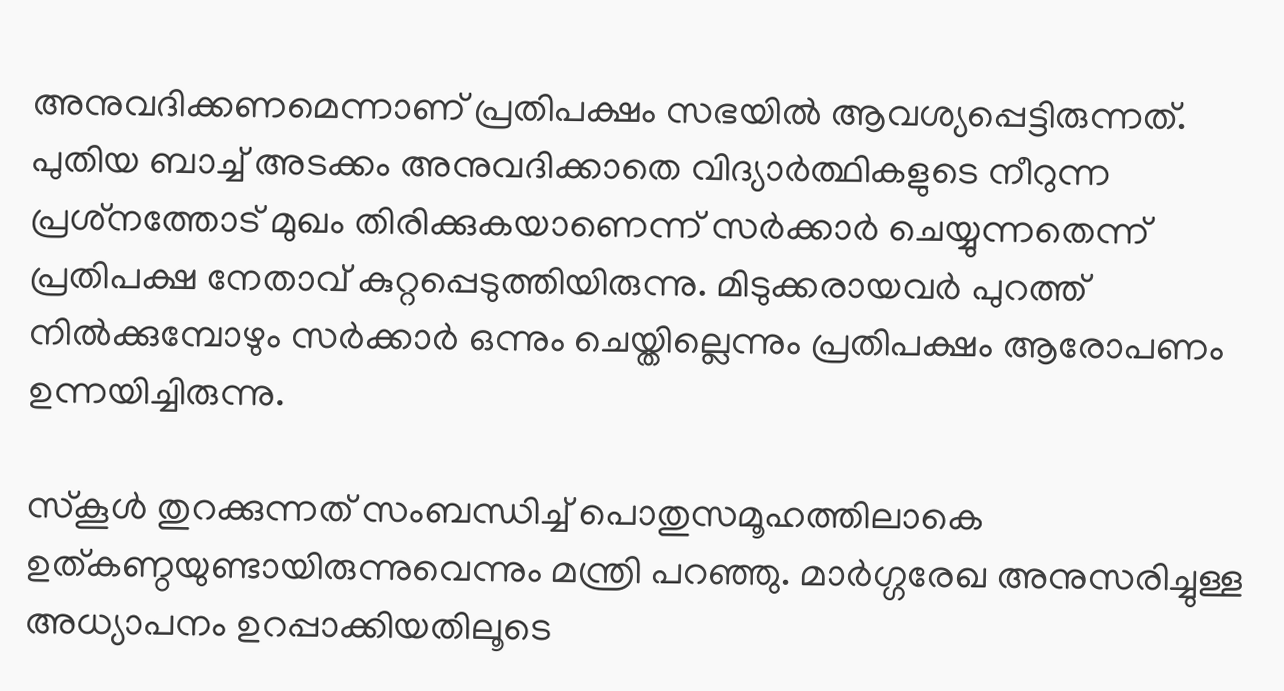അനുവദിക്കണമെന്നാണ് പ്രതിപക്ഷം സഭയില്‍ ആവശ്യപ്പെട്ടിരുന്നത്. പുതിയ ബാച്ച് അടക്കം അനുവദിക്കാതെ വിദ്യാര്‍ത്ഥികളുടെ നീറുന്ന പ്രശ്‌നത്തോട് മുഖം തിരിക്കുകയാണെന്ന് സര്‍ക്കാര്‍ ചെയ്യുന്നതെന്ന് പ്രതിപക്ഷ നേതാവ് കുറ്റപ്പെടുത്തിയിരുന്നു. മിടുക്കരായവര്‍ പുറത്ത് നില്‍ക്കുമ്പോഴും സര്‍ക്കാര്‍ ഒന്നും ചെയ്തില്ലെന്നും പ്രതിപക്ഷം ആരോപണം ഉന്നയിച്ചിരുന്നു.

സ്‌കൂള്‍ തുറക്കുന്നത് സംബന്ധിച്ച് പൊതുസമൂഹത്തിലാകെ ഉത്കണ്ഠയുണ്ടായിരുന്നുവെന്നും മന്ത്രി പറഞ്ഞു. മാര്‍ഗ്ഗരേഖ അനുസരിച്ചുള്ള അധ്യാപനം ഉറപ്പാക്കിയതിലൂടെ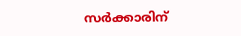സര്‍ക്കാരിന്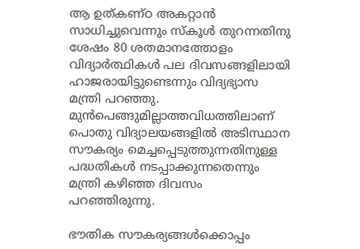ആ ഉത്കണ്ഠ അകറ്റാന്‍ സാധിച്ചുവെന്നും സ്‌കൂള്‍ തുറന്നതിനു ശേഷം 80 ശതമാനത്തോളം വിദ്യാര്‍ത്ഥികള്‍ പല ദിവസങ്ങളിലായി ഹാജരായിട്ടുണ്ടെന്നും വിദ്യഭ്യാസ മന്ത്രി പറഞ്ഞു. മുന്‍പെങ്ങുമില്ലാത്തവിധത്തിലാണ് പൊതു വിദ്യാലയങ്ങളില്‍ അടിസ്ഥാന സൗകര്യം മെച്ചപ്പെടുത്തുന്നതിനുള്ള പദ്ധതികള്‍ നടപ്പാക്കുന്നതെന്നും മന്ത്രി കഴിഞ്ഞ ദിവസം പറഞ്ഞിരുന്നു.

ഭൗതിക സൗകര്യങ്ങള്‍ക്കൊപ്പം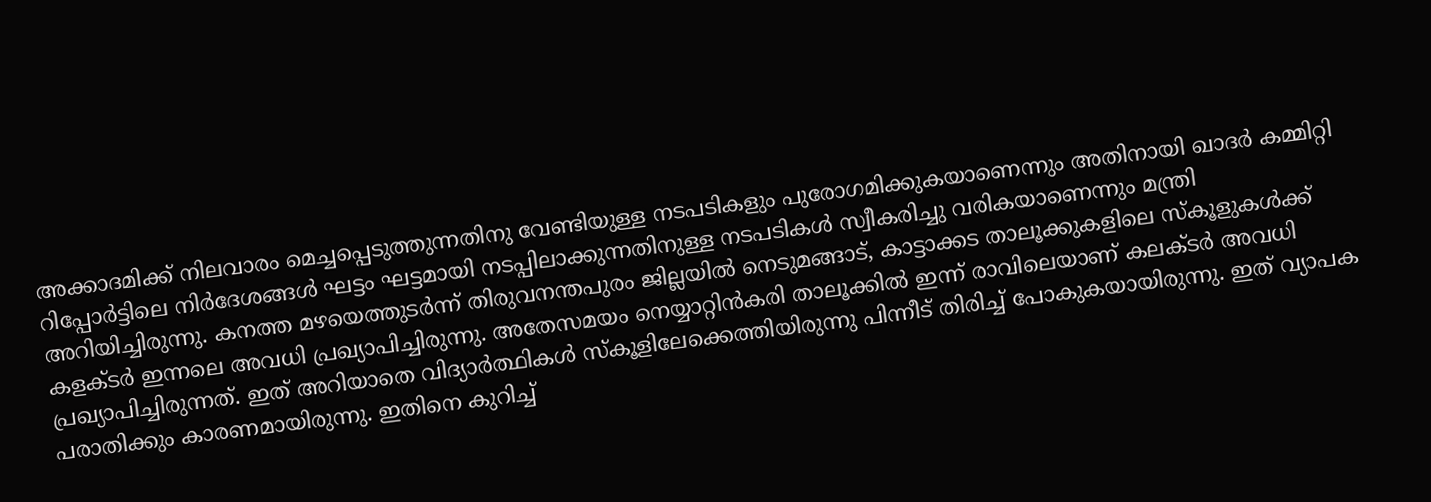അക്കാദമിക്ക് നിലവാരം മെച്ചപ്പെടുത്തുന്നതിനു വേണ്ടിയുള്ള നടപടികളും പുരോഗമിക്കുകയാണെന്നും അതിനായി ഖാദര്‍ കമ്മിറ്റി റിപ്പോര്‍ട്ടിലെ നിര്‍ദേശങ്ങള്‍ ഘട്ടം ഘട്ടമായി നടപ്പിലാക്കുന്നതിനുള്ള നടപടികള്‍ സ്വീകരിച്ചു വരികയാണെന്നും മന്ത്രി അറിയിച്ചിരുന്നു. കനത്ത മഴയെത്തുടര്‍ന്ന് തിരുവനന്തപുരം ജില്ലയില്‍ നെടുമങ്ങാട്, കാട്ടാക്കട താലൂക്കുകളിലെ സ്‌കൂളുകള്‍ക്ക് കളക്ടര്‍ ഇന്നലെ അവധി പ്രഖ്യാപിച്ചിരുന്നു. അതേസമയം നെയ്യാറ്റിന്‍കരി താലൂക്കില്‍ ഇന്ന് രാവിലെയാണ് കലക്ടര്‍ അവധി പ്രഖ്യാപിച്ചിരുന്നത്. ഇത് അറിയാതെ വിദ്യാര്‍ത്ഥികള്‍ സ്‌കൂളിലേക്കെത്തിയിരുന്നു പിന്നീട് തിരിച്ച് പോകുകയായിരുന്നു. ഇത് വ്യാപക പരാതിക്കും കാരണമായിരുന്നു. ഇതിനെ കുറിച്ച്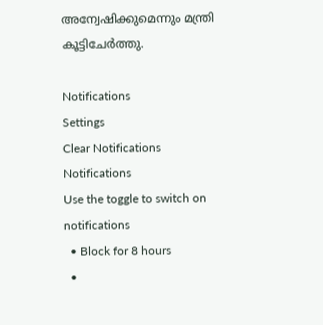അന്വേഷിക്കുമെന്നും മന്ത്രി കൂട്ടിചേര്‍ത്തു.

Notifications
Settings
Clear Notifications
Notifications
Use the toggle to switch on notifications
  • Block for 8 hours
  •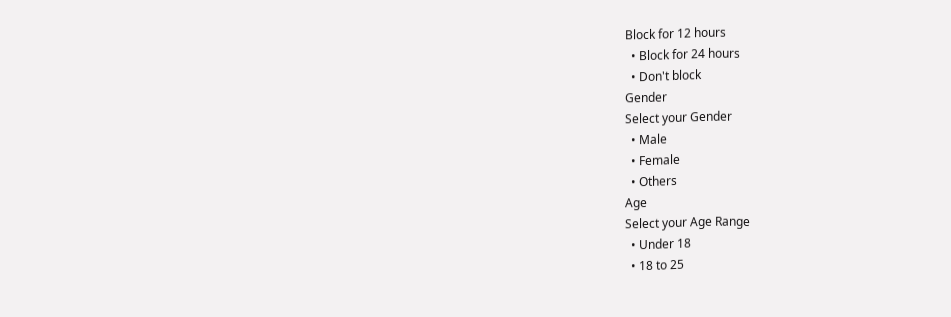Block for 12 hours
  • Block for 24 hours
  • Don't block
Gender
Select your Gender
  • Male
  • Female
  • Others
Age
Select your Age Range
  • Under 18
  • 18 to 25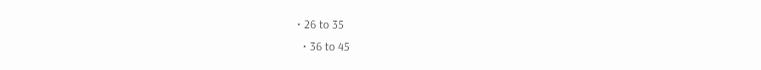• 26 to 35
  • 36 to 45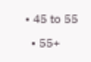• 45 to 55
  • 55+